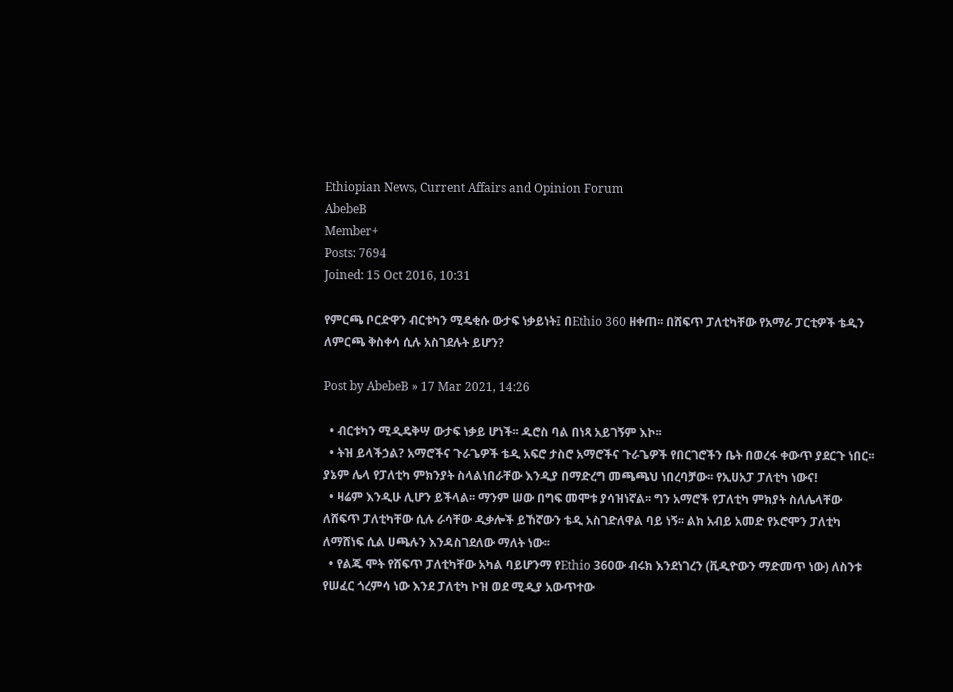Ethiopian News, Current Affairs and Opinion Forum
AbebeB
Member+
Posts: 7694
Joined: 15 Oct 2016, 10:31

የምርጫ ቦርድዋን ብርቱካን ሚዴቂሱ ውታፍ ነቃይነት፤ በEthio 360 ዘቀጠ፡፡ በሸፍጥ ፓለቲካቸው የአማራ ፓርቲዎች ቴዲን ለምርጫ ቅስቀሳ ሲሉ አስገደሉት ይሆን?

Post by AbebeB » 17 Mar 2021, 14:26

  • ብርቱካን ሚዲዴቅሣ ውታፍ ነቃይ ሆነች፡፡ ዱሮስ ባል በነጻ አይገኝም እኮ፡፡
  • ትዝ ይላችኃል? አማሮችና ጉራጌዎች ቴዲ አፍሮ ታስሮ አማሮችና ጉራጌዎች የበርገሮችን ቤት በወረፋ ቀውጥ ያደርጉ ነበር፡፡ ያኔም ሌላ የፓለቲካ ምክንያት ስላልነበራቸው እንዲያ በማድረግ መጫጫህ ነበረባቻው፡፡ የኢሀአፓ ፓለቲካ ነውና!
  • ዛሬም እንዲሁ ሊሆን ይችላል፡፡ ማንም ሠው በግፍ መሞቱ ያሳዝነኛል፡፡ ግን አማሮች የፓለቲካ ምክያት ስለሌላቸው ለሸፍጥ ፓለቲካቸው ሲሉ ራሳቸው ዲቃሎች ይኸኛውን ቴዲ አስገድለዋል ባይ ነኝ፡፡ ልክ አብይ አመድ የኦሮሞን ፓለቲካ ለማሸነፍ ሲል ሀጫሉን እንዳስገደለው ማለት ነው፡፡
  • የልጁ ሞት የሸፍጥ ፓለቲካቸው አካል ባይሆንማ የEthio 360ው ብሩክ እንደነገረን (ቪዲዮውን ማድመጥ ነው) ለስንቱ የሠፈር ጎረምሳ ነው እንደ ፓለቲካ ኮዝ ወደ ሚዲያ አውጥተው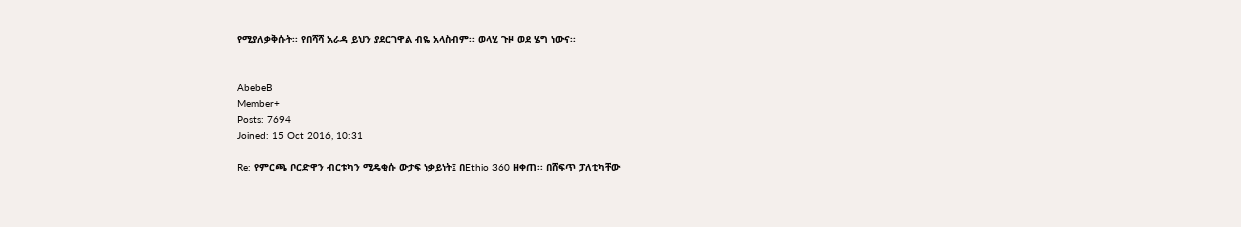የሚያለቃቅሱት፡፡ የበሻሻ አራዳ ይህን ያደርገዋል ብዬ አላስብም፡፡ ወላሂ ጉዞ ወደ ሄግ ነውና፡፡


AbebeB
Member+
Posts: 7694
Joined: 15 Oct 2016, 10:31

Re: የምርጫ ቦርድዋን ብርቱካን ሚዴቂሱ ውታፍ ነቃይነት፤ በEthio 360 ዘቀጠ፡፡ በሸፍጥ ፓለቲካቸው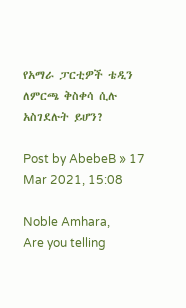የአማራ ፓርቲዎች ቴዲን ለምርጫ ቅስቀሳ ሲሉ አስገደሉት ይሆን?

Post by AbebeB » 17 Mar 2021, 15:08

Noble Amhara,
Are you telling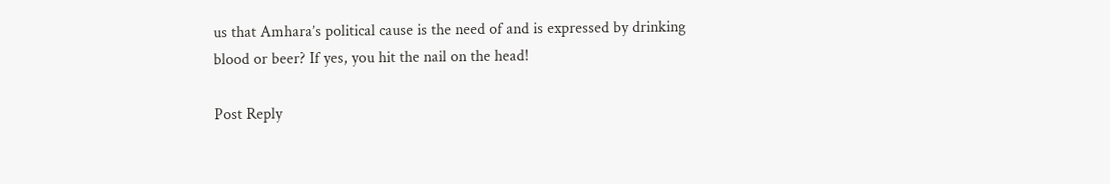us that Amhara’s political cause is the need of and is expressed by drinking blood or beer? If yes, you hit the nail on the head!

Post Reply